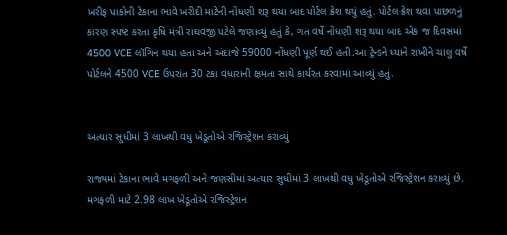ખરીફ પાકોની ટેકાના ભાવે ખરીદી માટેની નોંધણી શરૂ થયા બાદ પોર્ટલ ક્રેશ થયું હતું. પોર્ટલ ક્રેશ થવા પાછળનું કારણ સ્પષ્ટ કરતા કૃષિ મંત્રી રાઘવજી પટેલે જણાવ્યું હતું કે, ગત વર્ષે નોંધણી શરૂ થયા બાદ એક જ દિવસમાં 4500 VCE લૉગિન થયા હતા અને અંદાજે 59000 નોંધણી પૂર્ણ થઈ હતી.આ ટ્રેન્ડને ધ્યાને રાખીને ચાલુ વર્ષે પોર્ટલને 4500 VCE ઉપરાંત 30 ટકા વધારાની ક્ષમતા સાથે કાર્યરત કરવામાં આવ્યું હતું.


અત્યાર સુધીમાં 3 લાખથી વધુ ખેડૂતોએ રજિસ્ટ્રેશન કરાવ્યું

રાજ્યમાં ટેકાના ભાવે મગફળી અને જણસીમાં અત્યાર સુધીમાં 3 લાખથી વધુ ખેડૂતોએ રજિસ્ટ્રેશન કરાવ્યું છે. મગફળી માટે 2.98 લાખ ખેડૂતોએ રજિસ્ટ્રેશન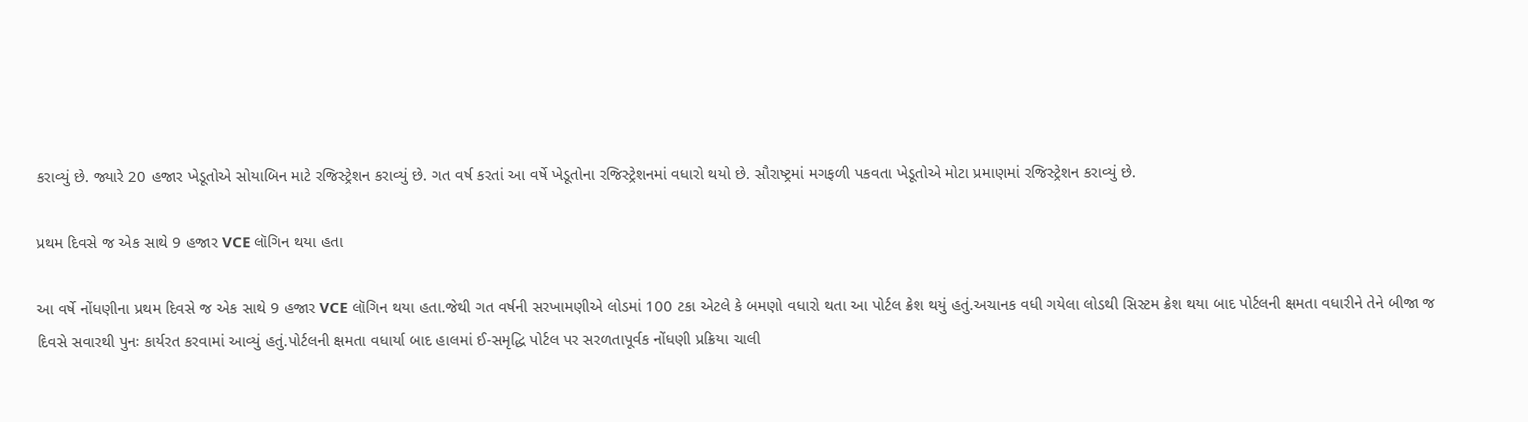કરાવ્યું છે. જ્યારે 20 હજાર ખેડૂતોએ સોયાબિન માટે રજિસ્ટ્રેશન કરાવ્યું છે. ગત વર્ષ કરતાં આ વર્ષે ખેડૂતોના રજિસ્ટ્રેશનમાં વધારો થયો છે. સૌરાષ્ટ્રમાં મગફળી પકવતા ખેડૂતોએ મોટા પ્રમાણમાં રજિસ્ટ્રેશન કરાવ્યું છે.

પ્રથમ દિવસે જ એક સાથે 9 હજાર VCE લૉગિન થયા હતા

આ વર્ષે નોંધણીના પ્રથમ દિવસે જ એક સાથે 9 હજાર VCE લૉગિન થયા હતા.જેથી ગત વર્ષની સરખામણીએ લોડમાં 100 ટકા એટલે કે બમણો વધારો થતા આ પોર્ટલ ક્રેશ થયું હતું.અચાનક વધી ગયેલા લોડથી સિસ્ટમ ક્રેશ થયા બાદ પોર્ટલની ક્ષમતા વધારીને તેને બીજા જ દિવસે સવારથી પુનઃ કાર્યરત કરવામાં આવ્યું હતું.પોર્ટલની ક્ષમતા વધાર્યા બાદ હાલમાં ઈ-સમૃદ્ધિ પોર્ટલ પર સરળતાપૂર્વક નોંધણી પ્રક્રિયા ચાલી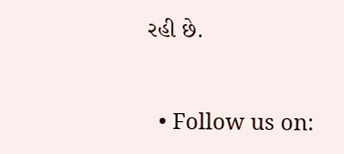રહી છે.


  • Follow us on: